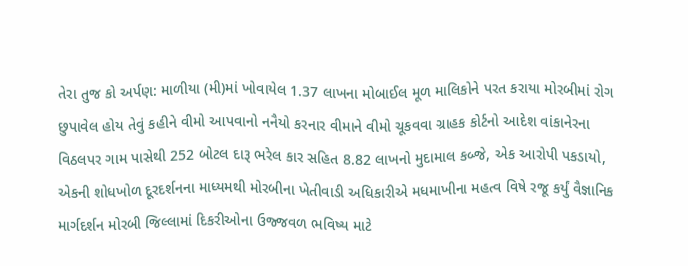તેરા તુજ કો અર્પણ: માળીયા (મી)માં ખોવાયેલ 1.37 લાખના મોબાઈલ મૂળ માલિકોને પરત કરાયા મોરબીમાં રોગ છુપાવેલ હોય તેવું કહીને વીમો આપવાનો નનૈયો કરનાર વીમાને વીમો ચૂકવવા ગ્રાહક કોર્ટનો આદેશ વાંકાનેરના વિઠલપર ગામ પાસેથી 252 બોટલ દારૂ ભરેલ કાર સહિત 8.82 લાખનો મુદામાલ કબ્જે, એક આરોપી પકડાયો, એકની શોધખોળ દૂરદર્શનના માધ્યમથી મોરબીના ખેતીવાડી અધિકારીએ મધમાખીના મહત્વ વિષે રજૂ કર્યું વૈજ્ઞાનિક માર્ગદર્શન મોરબી જિલ્લામાં દિકરીઓના ઉજ્જવળ ભવિષ્ય માટે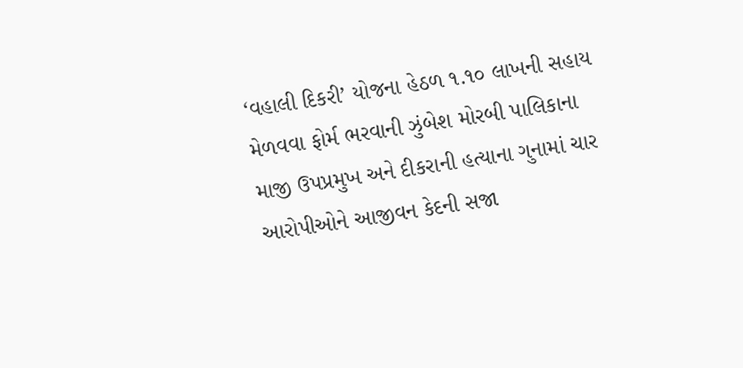‘વહાલી દિકરી’ યોજના હેઠળ ૧.૧૦ લાખની સહાય મેળવવા ફોર્મ ભરવાની ઝુંબેશ મોરબી પાલિકાના માજી ઉપપ્રમુખ અને દીકરાની હત્યાના ગુનામાં ચાર આરોપીઓને આજીવન કેદની સજા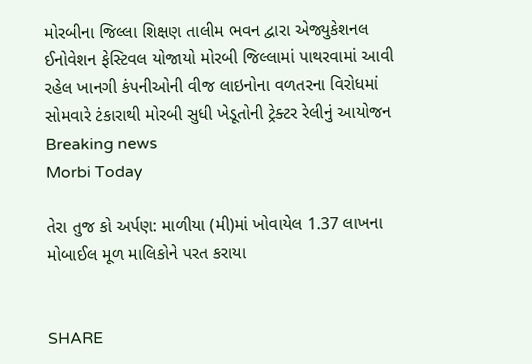મોરબીના જિલ્લા શિક્ષણ તાલીમ ભવન દ્વારા એજ્યુકેશનલ ઈનોવેશન ફેસ્ટિવલ યોજાયો મોરબી જિલ્લામાં પાથરવામાં આવી રહેલ ખાનગી કંપનીઓની વીજ લાઇનોના વળતરના વિરોધમાં સોમવારે ટંકારાથી મોરબી સુધી ખેડૂતોની ટ્રેક્ટર રેલીનું આયોજન
Breaking news
Morbi Today

તેરા તુજ કો અર્પણ: માળીયા (મી)માં ખોવાયેલ 1.37 લાખના મોબાઈલ મૂળ માલિકોને પરત કરાયા


SHARE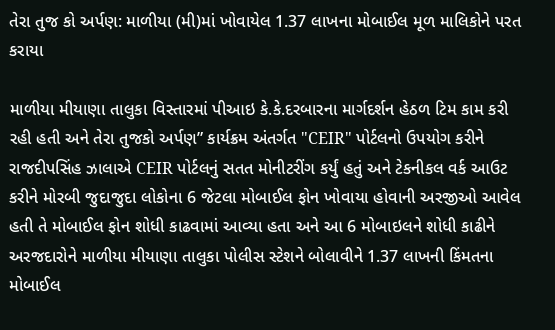તેરા તુજ કો અર્પણ: માળીયા (મી)માં ખોવાયેલ 1.37 લાખના મોબાઈલ મૂળ માલિકોને પરત કરાયા

માળીયા મીયાણા તાલુકા વિસ્તારમાં પીઆઇ કે.કે.દરબારના માર્ગદર્શન હેઠળ ટિમ કામ કરી રહી હતી અને તેરા તુજકો અર્પણ” કાર્યક્રમ અંતર્ગત "CEIR" પોર્ટલનો ઉપયોગ કરીને રાજદીપસિંહ ઝાલાએ CEIR પોર્ટલનું સતત મોનીટરીંગ કર્યું હતું અને ટેકનીકલ વર્ક આઉટ કરીને મોરબી જુદાજુદા લોકોના 6 જેટલા મોબાઈલ ફોન ખોવાયા હોવાની અરજીઓ આવેલ હતી તે મોબાઈલ ફોન શોધી કાઢવામાં આવ્યા હતા અને આ 6 મોબાઇલને શોધી કાઢીને અરજદારોને માળીયા મીયાણા તાલુકા પોલીસ સ્ટેશને બોલાવીને 1.37 લાખની કિંમતના મોબાઈલ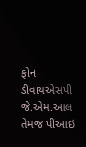ફોન ડીવાયએસપી જે.એમ.આલ તેમજ પીઆઇ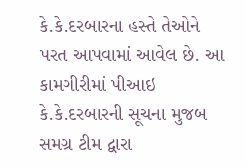કે.કે.દરબારના હસ્તે તેઓને પરત આપવામાં આવેલ છે. આ કામગીરીમાં પીઆઇ કે.કે.દરબારની સૂચના મુજબ સમગ્ર ટીમ દ્વારા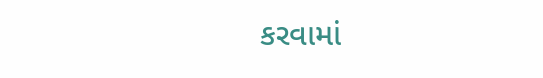કરવામાં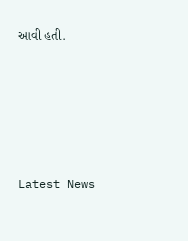આવી હતી.






Latest News